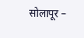सोलापूर –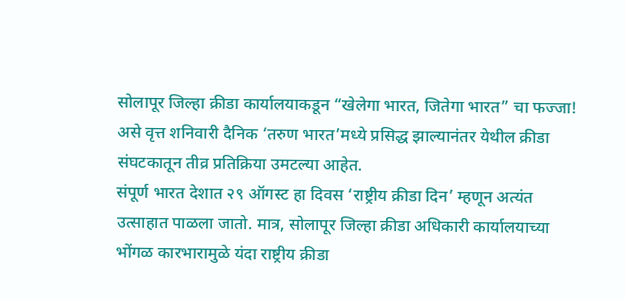सोलापूर जिल्हा क्रीडा कार्यालयाकडून “खेलेगा भारत, जितेगा भारत” चा फज्जा! असे वृत्त शनिवारी दैनिक ‘तरुण भारत’मध्ये प्रसिद्ध झाल्यानंतर येथील क्रीडा संघटकातून तीव्र प्रतिक्रिया उमटल्या आहेत.
संपूर्ण भारत देशात २९ ऑगस्ट हा दिवस ‘राष्ट्रीय क्रीडा दिन’ म्हणून अत्यंत उत्साहात पाळला जातो. मात्र, सोलापूर जिल्हा क्रीडा अधिकारी कार्यालयाच्या भोंगळ कारभारामुळे यंदा राष्ट्रीय क्रीडा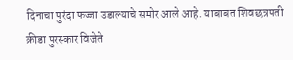दिनाचा पुरंदा फज्जा उडाल्याचे समोर आले आहे. याबाबत शिवछत्रपती क्रीडा पुरस्कार विजेते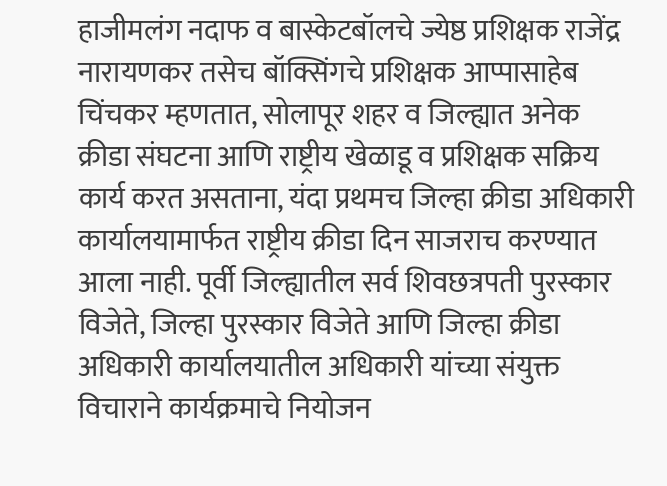हाजीमलंग नदाफ व बास्केटबॉलचे ज्येष्ठ प्रशिक्षक राजेंद्र नारायणकर तसेच बॉक्सिंगचे प्रशिक्षक आप्पासाहेब चिंचकर म्हणतात, सोलापूर शहर व जिल्ह्यात अनेक क्रीडा संघटना आणि राष्ट्रीय खेळाडू व प्रशिक्षक सक्रिय कार्य करत असताना, यंदा प्रथमच जिल्हा क्रीडा अधिकारी कार्यालयामार्फत राष्ट्रीय क्रीडा दिन साजराच करण्यात आला नाही. पूर्वी जिल्ह्यातील सर्व शिवछत्रपती पुरस्कार विजेते, जिल्हा पुरस्कार विजेते आणि जिल्हा क्रीडा अधिकारी कार्यालयातील अधिकारी यांच्या संयुक्त विचाराने कार्यक्रमाचे नियोजन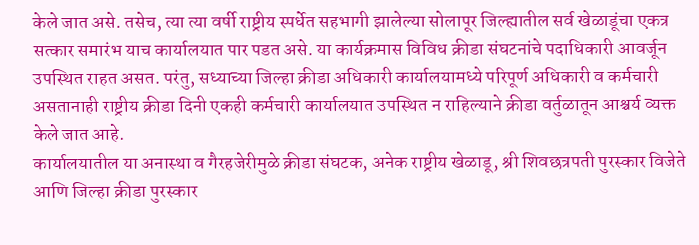केले जात असे. तसेच, त्या त्या वर्षी राष्ट्रीय स्पर्धेत सहभागी झालेल्या सोलापूर जिल्ह्यातील सर्व खेळाडूंचा एकत्र सत्कार समारंभ याच कार्यालयात पार पडत असे. या कार्यक्रमास विविध क्रीडा संघटनांचे पदाधिकारी आवर्जून उपस्थित राहत असत. परंतु, सध्याच्या जिल्हा क्रीडा अधिकारी कार्यालयामध्ये परिपूर्ण अधिकारी व कर्मचारी असतानाही राष्ट्रीय क्रीडा दिनी एकही कर्मचारी कार्यालयात उपस्थित न राहिल्याने क्रीडा वर्तुळातून आश्चर्य व्यक्त केले जात आहे.
कार्यालयातील या अनास्था व गैरहजेरीमुळे क्रीडा संघटक, अनेक राष्ट्रीय खेळाडू, श्री शिवछत्रपती पुरस्कार विजेते आणि जिल्हा क्रीडा पुरस्कार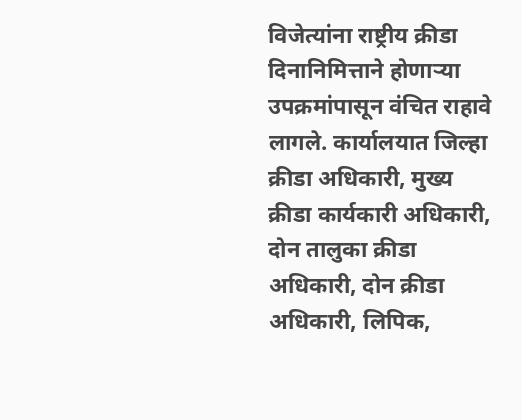विजेत्यांना राष्ट्रीय क्रीडा दिनानिमित्ताने होणाऱ्या उपक्रमांपासून वंचित राहावे लागले. कार्यालयात जिल्हा क्रीडा अधिकारी, मुख्य क्रीडा कार्यकारी अधिकारी, दोन तालुका क्रीडा अधिकारी, दोन क्रीडा अधिकारी, लिपिक,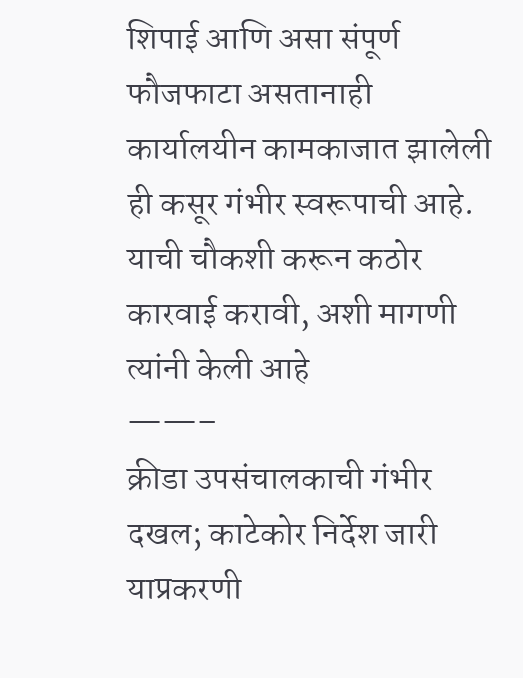शिपाई आणि असा संपूर्ण फौजफाटा असतानाही कार्यालयीन कामकाजात झालेली ही कसूर गंभीर स्वरूपाची आहे. याची चौकशी करून कठोर कारवाई करावी, अशी मागणी त्यांनी केली आहे
——–
क्रीडा उपसंचालकाची गंभीर दखल; काटेकोर निर्देश जारी
याप्रकरणी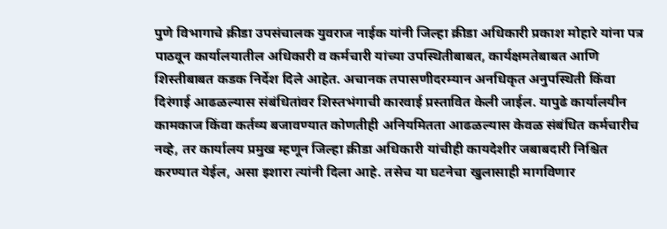पुणे विभागाचे क्रीडा उपसंचालक युवराज नाईक यांनी जिल्हा क्रीडा अधिकारी प्रकाश मोहारे यांना पत्र पाठवून कार्यालयातील अधिकारी व कर्मचारी यांच्या उपस्थितीबाबत, कार्यक्षमतेबाबत आणि शिस्तीबाबत कडक निर्देश दिले आहेत. अचानक तपासणीदरम्यान अनधिकृत अनुपस्थिती किंवा दिरंगाई आढळल्यास संबंधितांवर शिस्तभंगाची कारवाई प्रस्तावित केली जाईल. यापुढे कार्यालयीन कामकाज किंवा कर्तव्य बजावण्यात कोणतीही अनियमितता आढळल्यास केवळ संबंधित कर्मचारीच नव्हे, तर कार्यालय प्रमुख म्हणून जिल्हा क्रीडा अधिकारी यांचीही कायदेशीर जबाबदारी निश्चित करण्यात येईल, असा इशारा त्यांनी दिला आहे. तसेच या घटनेचा खुलासाही मागविणार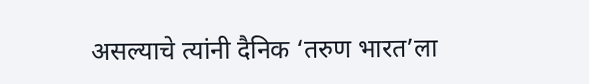असल्याचे त्यांनी दैनिक ‘तरुण भारत’ला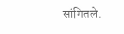सांगितले.